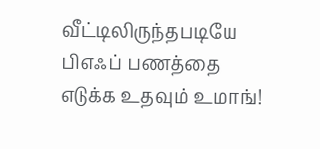வீட்டிலிருந்தபடியே பிஎஃப் பணத்தை எடுக்க உதவும் உமாங்!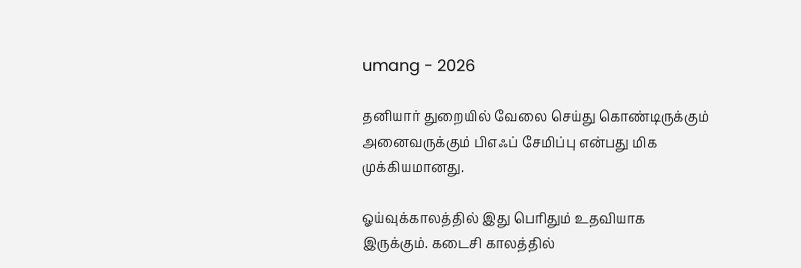umang - 2026

தனியார் துறையில் வேலை செய்து கொண்டிருக்கும் அனைவருக்கும் பிஎஃப் சேமிப்பு என்பது மிக முக்கியமானது.

ஓய்வுக்காலத்தில் இது பெரிதும் உதவியாக இருக்கும். கடைசி காலத்தில்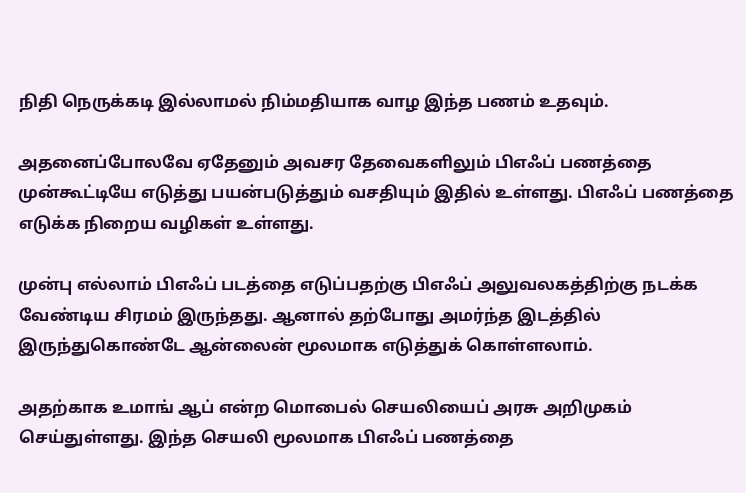நிதி நெருக்கடி இல்லாமல் நிம்மதியாக வாழ இந்த பணம் உதவும்.

அதனைப்போலவே ஏதேனும் அவசர தேவைகளிலும் பிஎஃப் பணத்தை முன்கூட்டியே எடுத்து பயன்படுத்தும் வசதியும் இதில் உள்ளது. பிஎஃப் பணத்தை எடுக்க நிறைய வழிகள் உள்ளது.

முன்பு எல்லாம் பிஎஃப் படத்தை எடுப்பதற்கு பிஎஃப் அலுவலகத்திற்கு நடக்க வேண்டிய சிரமம் இருந்தது. ஆனால் தற்போது அமர்ந்த இடத்தில் இருந்துகொண்டே ஆன்லைன் மூலமாக எடுத்துக் கொள்ளலாம்.

அதற்காக உமாங் ஆப் என்ற மொபைல் செயலியைப் அரசு அறிமுகம் செய்துள்ளது. இந்த செயலி மூலமாக பிஎஃப் பணத்தை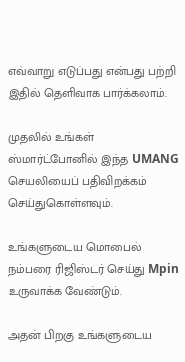எவ்வாறு எடுப்பது என்பது பற்றி இதில் தெளிவாக பார்க்கலாம்.

முதலில் உங்கள் ஸ்மார்ட்போனில் இந்த UMANG செயலியைப் பதிவிறக்கம் செய்துகொள்ளவும்.

உங்களுடைய மொபைல் நம்பரை ரிஜிஸ்டர் செய்து Mpin உருவாக்க வேண்டும்.

அதன் பிறகு உங்களுடைய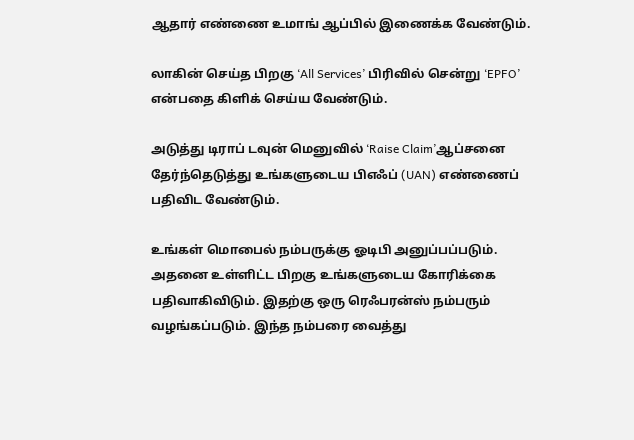ஆதார் எண்ணை உமாங் ஆப்பில் இணைக்க வேண்டும்.

லாகின் செய்த பிறகு ‘All Services’ பிரிவில் சென்று ‘EPFO’ என்பதை கிளிக் செய்ய வேண்டும்.

அடுத்து டிராப் டவுன் மெனுவில் ‘Raise Claim’ஆப்சனை தேர்ந்தெடுத்து உங்களுடைய பிஎஃப் (UAN) எண்ணைப் பதிவிட வேண்டும்.

உங்கள் மொபைல் நம்பருக்கு ஓடிபி அனுப்பப்படும். அதனை உள்ளிட்ட பிறகு உங்களுடைய கோரிக்கை பதிவாகிவிடும். இதற்கு ஒரு ரெஃபரன்ஸ் நம்பரும் வழங்கப்படும். இந்த நம்பரை வைத்து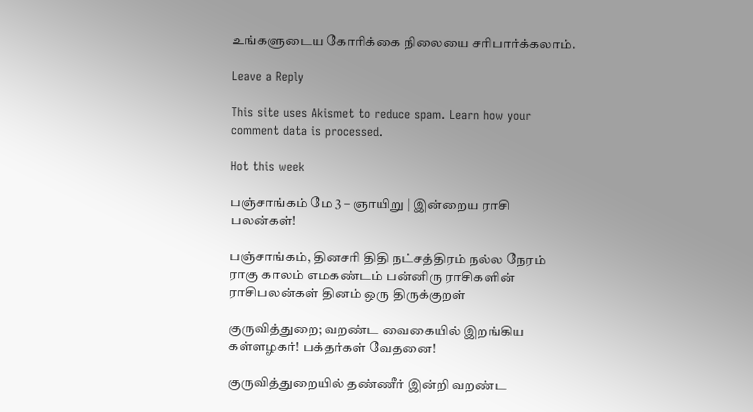உங்களுடைய கோரிக்கை நிலையை சரிபார்க்கலாம்.

Leave a Reply

This site uses Akismet to reduce spam. Learn how your comment data is processed.

Hot this week

பஞ்சாங்கம் மே 3 – ஞாயிறு | இன்றைய ராசி பலன்கள்!

பஞ்சாங்கம், தினசரி திதி நட்சத்திரம் நல்ல நேரம் ராகு காலம் எமகண்டம் பன்னிரு ராசிகளின் ராசிபலன்கள் தினம் ஒரு திருக்குறள்

குருவித்துறை; வறண்ட வைகையில் இறங்கிய கள்ளழகர்! பக்தர்கள் வேதனை!

குருவித்துறையில் தண்ணீர் இன்றி வறண்ட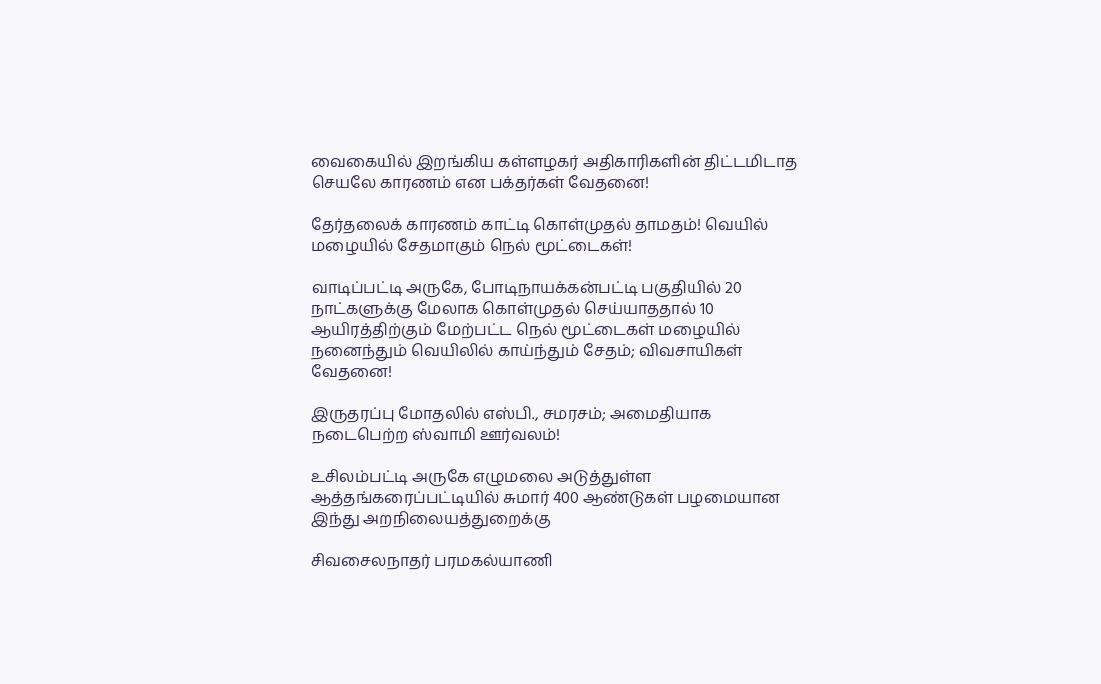வைகையில் இறங்கிய கள்ளழகர் அதிகாரிகளின் திட்டமிடாத செயலே காரணம் என பக்தர்கள் வேதனை!

தேர்தலைக் காரணம் காட்டி கொள்முதல் தாமதம்! வெயில் மழையில் சேதமாகும் நெல் மூட்டைகள்!

வாடிப்பட்டி அருகே, போடிநாயக்கன்பட்டி பகுதியில் 20 நாட்களுக்கு மேலாக கொள்முதல் செய்யாததால் 10 ஆயிரத்திற்கும் மேற்பட்ட நெல் மூட்டைகள் மழையில் நனைந்தும் வெயிலில் காய்ந்தும் சேதம்; விவசாயிகள் வேதனை!

இருதரப்பு மோதலில் எஸ்பி., சமரசம்; அமைதியாக நடைபெற்ற ஸ்வாமி ஊர்வலம்!

உசிலம்பட்டி அருகே எழுமலை அடுத்துள்ள ஆத்தங்கரைப்பட்டியில் சுமார் 400 ஆண்டுகள் பழமையான இந்து அறநிலையத்துறைக்கு

சிவசைலநாதர் பரமகல்யாணி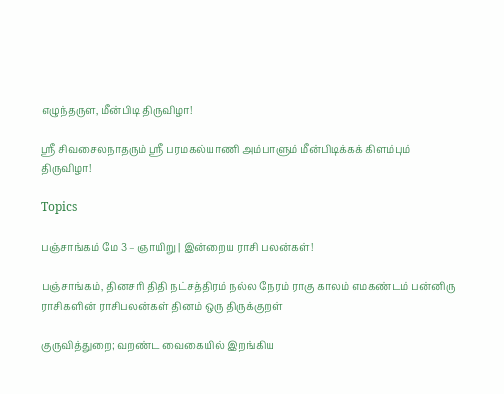எழுந்தருள, மீன்பிடி திருவிழா!

ஸ்ரீ சிவசைலநாதரும் ஸ்ரீ பரமகல்யாணி அம்பாளும் மீன்பிடிக்கக் கிளம்பும் திருவிழா!

Topics

பஞ்சாங்கம் மே 3 – ஞாயிறு | இன்றைய ராசி பலன்கள்!

பஞ்சாங்கம், தினசரி திதி நட்சத்திரம் நல்ல நேரம் ராகு காலம் எமகண்டம் பன்னிரு ராசிகளின் ராசிபலன்கள் தினம் ஒரு திருக்குறள்

குருவித்துறை; வறண்ட வைகையில் இறங்கிய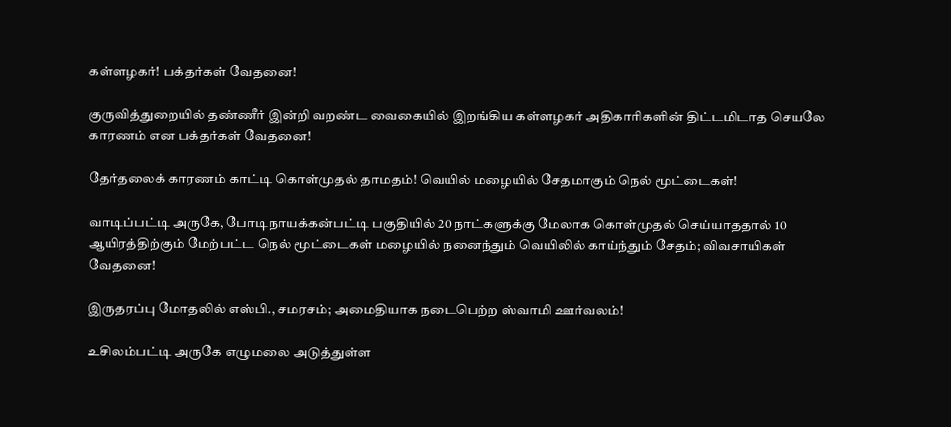கள்ளழகர்! பக்தர்கள் வேதனை!

குருவித்துறையில் தண்ணீர் இன்றி வறண்ட வைகையில் இறங்கிய கள்ளழகர் அதிகாரிகளின் திட்டமிடாத செயலே காரணம் என பக்தர்கள் வேதனை!

தேர்தலைக் காரணம் காட்டி கொள்முதல் தாமதம்! வெயில் மழையில் சேதமாகும் நெல் மூட்டைகள்!

வாடிப்பட்டி அருகே, போடிநாயக்கன்பட்டி பகுதியில் 20 நாட்களுக்கு மேலாக கொள்முதல் செய்யாததால் 10 ஆயிரத்திற்கும் மேற்பட்ட நெல் மூட்டைகள் மழையில் நனைந்தும் வெயிலில் காய்ந்தும் சேதம்; விவசாயிகள் வேதனை!

இருதரப்பு மோதலில் எஸ்பி., சமரசம்; அமைதியாக நடைபெற்ற ஸ்வாமி ஊர்வலம்!

உசிலம்பட்டி அருகே எழுமலை அடுத்துள்ள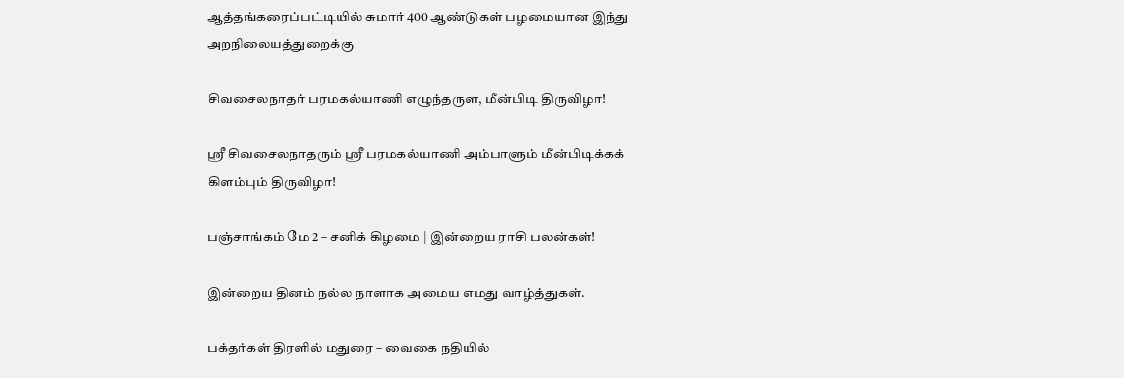ஆத்தங்கரைப்பட்டியில் சுமார் 400 ஆண்டுகள் பழமையான இந்து அறநிலையத்துறைக்கு

சிவசைலநாதர் பரமகல்யாணி எழுந்தருள, மீன்பிடி திருவிழா!

ஸ்ரீ சிவசைலநாதரும் ஸ்ரீ பரமகல்யாணி அம்பாளும் மீன்பிடிக்கக் கிளம்பும் திருவிழா!

பஞ்சாங்கம் மே 2 – சனிக் கிழமை | இன்றைய ராசி பலன்கள்!

இன்றைய தினம் நல்ல நாளாக அமைய எமது வாழ்த்துகள்.

பக்தர்கள் திரளில் மதுரை – வைகை நதியில்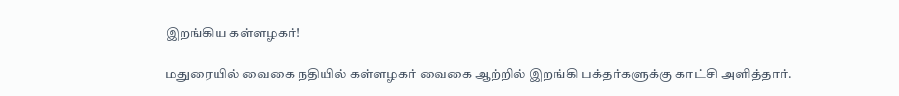இறங்கிய கள்ளழகர்!

மதுரையில் வைகை நதியில் கள்ளழகர் வைகை ஆற்றில் இறங்கி பக்தர்களுக்கு காட்சி அளித்தார்.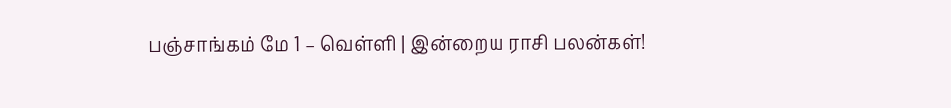பஞ்சாங்கம் மே 1 – வெள்ளி | இன்றைய ராசி பலன்கள்!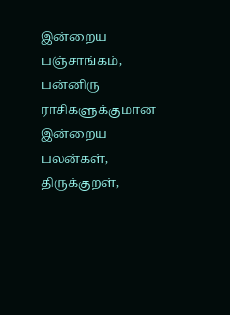இன்றைய பஞ்சாங்கம், பன்னிரு ராசிகளுக்குமான இன்றைய பலன்கள், திருக்குறள்,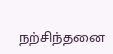நற்சிந்தனை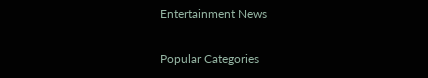Entertainment News

Popular Categories